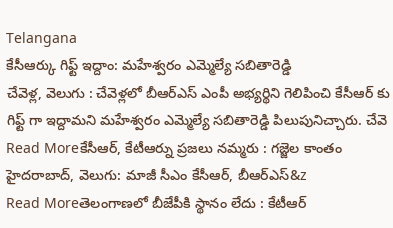Telangana
కేసీఆర్కు గిఫ్ట్ ఇద్దాం: మహేశ్వరం ఎమ్మెల్యే సబితారెడ్డి
చేవెళ్ల, వెలుగు : చేవెళ్లలో బీఆర్ఎస్ ఎంపీ అభ్యర్థిని గెలిపించి కేసీఆర్ కు గిఫ్ట్ గా ఇద్దామని మహేశ్వరం ఎమ్మెల్యే సబితారెడ్డి పిలుపునిచ్చారు. చేవె
Read Moreకేసీఆర్, కేటీఆర్ను ప్రజలు నమ్మరు : గజ్జెల కాంతం
హైదరాబాద్, వెలుగు: మాజీ సీఎం కేసీఆర్, బీఆర్ఎస్&z
Read Moreతెలంగాణలో బీజేపీకి స్థానం లేదు : కేటీఆర్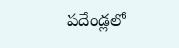పదేండ్లలో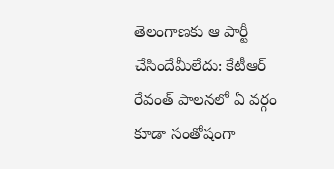తెలంగాణకు ఆ పార్టీ చేసిందేమీలేదు: కేటీఆర్ రేవంత్ పాలనలో ఏ వర్గం కూడా సంతోషంగా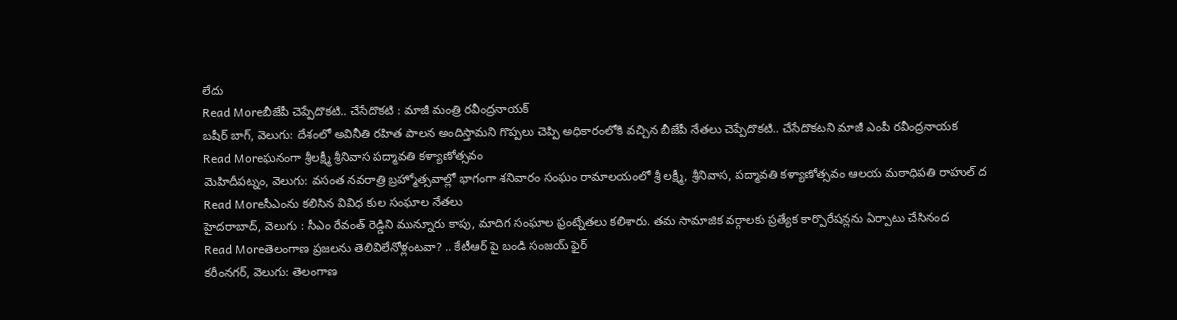లేదు
Read Moreబీజేపీ చెప్పేదొకటి.. చేసేదొకటి : మాజీ మంత్రి రవీంద్రనాయక్
బషీర్ బాగ్, వెలుగు: దేశంలో అవినీతి రహిత పాలన అందిస్తామని గొప్పలు చెప్పి అధికారంలోకి వచ్చిన బీజేపీ నేతలు చెప్పేదొకటి.. చేసేదొకటని మాజీ ఎంపీ రవీంద్రనాయక
Read Moreఘనంగా శ్రీలక్ష్మీ శ్రీనివాస పద్మావతి కళ్యాణోత్సవం
మెహిదీపట్నం, వెలుగు: వసంత నవరాత్రి బ్రహ్మోత్సవాల్లో భాగంగా శనివారం సంఘం రామాలయంలో శ్రీ లక్ష్మీ, శ్రీనివాస, పద్మావతి కళ్యాణోత్సవం ఆలయ మఠాధిపతి రాహుల్ ద
Read Moreసీఎంను కలిసిన వివిధ కుల సంఘాల నేతలు
హైదరాబాద్, వెలుగు : సీఎం రేవంత్ రెడ్డిని మున్నూరు కాపు, మాదిగ సంఘాల ఫ్రంట్నేతలు కలిశారు. తమ సామాజిక వర్గాలకు ప్రత్యేక కార్పొరేషన్లను ఏర్పాటు చేసినంద
Read Moreతెలంగాణ ప్రజలను తెలివిలేనోళ్లంటవా? .. కేటీఆర్ పై బండి సంజయ్ ఫైర్
కరీంనగర్, వెలుగు: తెలంగాణ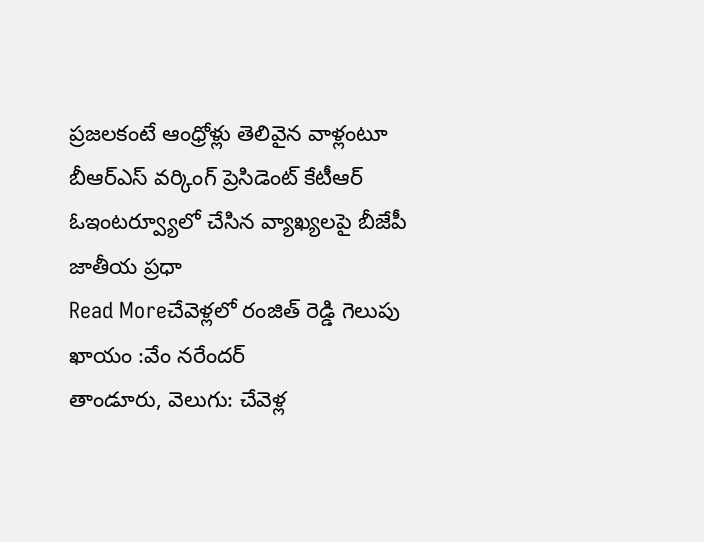ప్రజలకంటే ఆంధ్రోళ్లు తెలివైన వాళ్లంటూ బీఆర్ఎస్ వర్కింగ్ ప్రెసిడెంట్ కేటీఆర్ ఓఇంటర్వ్యూలో చేసిన వ్యాఖ్యలపై బీజేపీ జాతీయ ప్రధా
Read Moreచేవెళ్లలో రంజిత్ రెడ్డి గెలుపు ఖాయం :వేం నరేందర్
తాండూరు, వెలుగు: చేవెళ్ల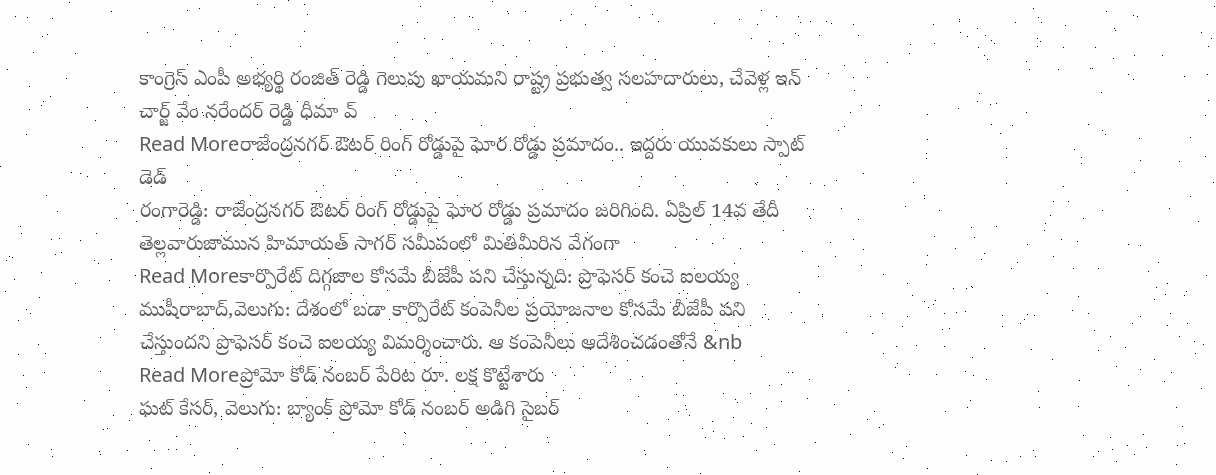కాంగ్రెస్ ఎంపీ అభ్యర్థి రంజిత్ రెడ్డి గెలుపు ఖాయమని రాష్ట్ర ప్రభుత్వ సలహదారులు, చేవెళ్ల ఇన్ చార్జ్ వేం నరేందర్ రెడ్డి ధీమా వ్
Read Moreరాజేంద్రనగర్ ఔటర్ రింగ్ రోడ్డుపై ఘోర రోడ్డు ప్రమాదం.. ఇద్దరు యువకులు స్పాట్ డెడ్
రంగారెడ్డి: రాజేంద్రనగర్ ఔటర్ రింగ్ రోడ్డుపై ఘోర రోడ్డు ప్రమాదం జరిగింది. ఏప్రిల్ 14వ తేదీ తెల్లవారుజామున హిమాయత్ సాగర్ సమీపంలో మితిమీరిన వేగంగా
Read Moreకార్పొరేట్ దిగ్గజాల కోసమే బీజేపీ పని చేస్తున్నది: ప్రొఫెసర్ కంచె ఐలయ్య
ముషీరాబాద్,వెలుగు: దేశంలో బడా కార్పొరేట్ కంపెనీల ప్రయోజనాల కోసమే బీజేపీ పని చేస్తుందని ప్రొఫెసర్ కంచె ఐలయ్య విమర్శించారు. ఆ కంపెనీలు ఆదేశించడంతోనే &nb
Read Moreప్రోమో కోడ్ నంబర్ పేరిట రూ. లక్ష కొట్టేశారు
ఘట్ కేసర్, వెలుగు: బ్యాంక్ ప్రోమో కోడ్ నంబర్ అడిగి సైబర్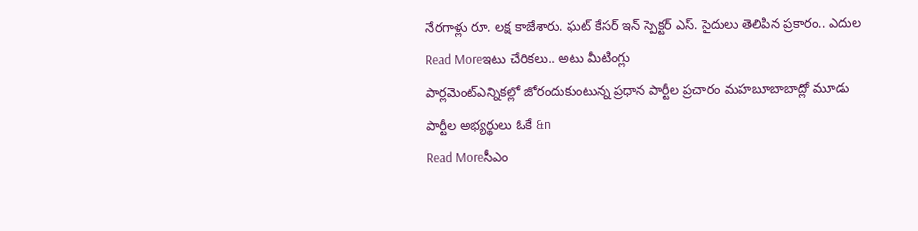నేరగాళ్లు రూ. లక్ష కాజేశారు. ఘట్ కేసర్ ఇన్ స్పెక్టర్ ఎస్. సైదులు తెలిపిన ప్రకారం.. ఎదుల
Read Moreఇటు చేరికలు.. అటు మీటింగ్లు
పార్లమెంట్ఎన్నికల్లో జోరందుకుంటున్న ప్రధాన పార్టీల ప్రచారం మహబూబాబాద్లో మూడు పార్టీల అభ్యర్థులు ఓకే &n
Read Moreసీఎం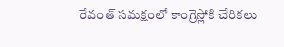రేవంత్ సమక్షంలో కాంగ్రెస్లోకి చేరికలు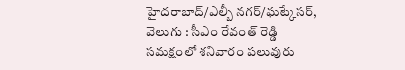హైదరాబాద్/ఎల్బీ నగర్/ఘట్కేసర్, వెలుగు : సీఎం రేవంత్ రెడ్డి సమక్షంలో శనివారం పలువురు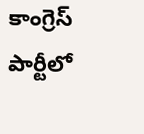కాంగ్రెస్ పార్టీలో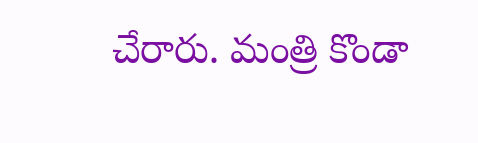చేరారు. మంత్రి కొండా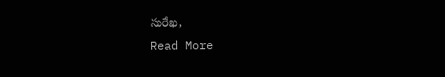సురేఖ,
Read More